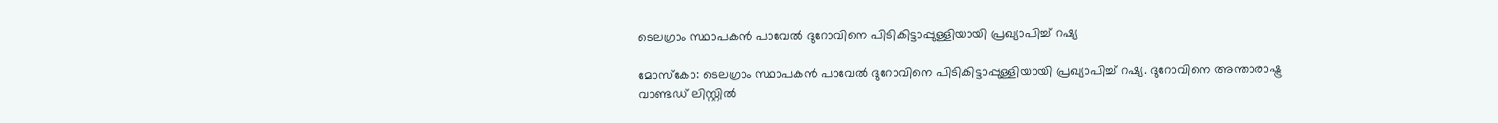ടെലഗ്രാം സ്ഥാപകൻ പാവേൽ ദുറോവിനെ പിടികിട്ടാപ്പുള്ളിയായി പ്രഖ്യാപിച്ച് റഷ്യ

മോസ്കോ: ടെലഗ്രാം സ്ഥാപകൻ പാവേൽ ദുറോവിനെ പിടികിട്ടാപ്പുള്ളിയായി പ്രഖ്യാപിച്ച് റഷ്യ. ദുറോവിനെ അന്താരാഷ്ട്ര വാണ്ടഡ് ലിസ്റ്റിൽ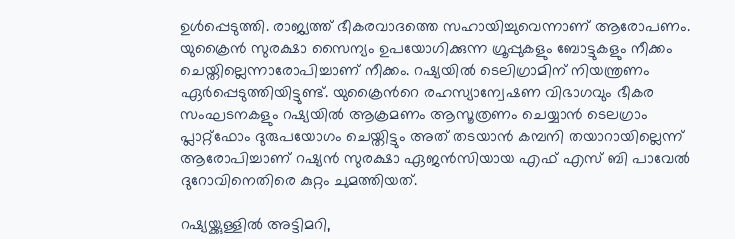ഉൾപ്പെടുത്തി. രാജ്യത്ത് ഭീകരവാദത്തെ സഹായിച്ചുവെന്നാണ് ആരോപണം. യുക്രൈൻ സുരക്ഷാ സൈന്യം ഉപയോഗിക്കുന്ന ഗ്രൂപ്പുകളും ബോട്ടുകളും നീക്കം ചെയ്തില്ലെന്നാരോപിച്ചാണ് നീക്കം. റഷ്യയിൽ ടെലിഗ്രാമിന് നിയന്ത്രണം ഏർപ്പെടുത്തിയിട്ടുണ്ട്. യുക്രൈന്‍റെ രഹസ്യാന്വേഷണ വിഭാഗവും ഭീകര സംഘടനകളും റഷ്യയിൽ ആക്രമണം ആസൂത്രണം ചെയ്യാൻ ടെലഗ്രാം പ്ലാറ്റ്‌ഫോം ദുരുപയോഗം ചെയ്തിട്ടും അത് തടയാൻ കമ്പനി തയാറായില്ലെന്ന് ആരോപിച്ചാണ് റഷ്യൻ സുരക്ഷാ ഏജൻസിയായ എഫ് എസ് ബി പാവേൽ ദുറോവിനെതിരെ കുറ്റം ചുമത്തിയത്.

റഷ്യയ്ക്കുള്ളിൽ അട്ടിമറി,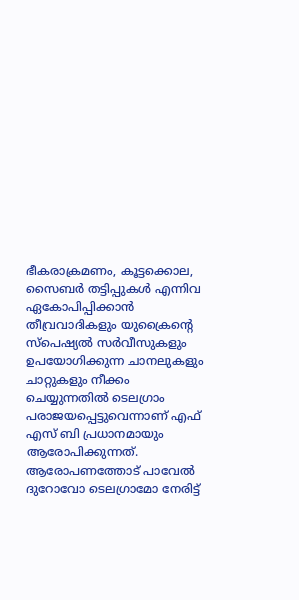ഭീകരാക്രമണം, കൂട്ടക്കൊല, സൈബർ തട്ടിപ്പുകൾ എന്നിവ ഏകോപിപ്പിക്കാൻ തീവ്രവാദികളും യുക്രൈന്‍റെ സ്പെഷ്യൽ സർവീസുകളും ഉപയോഗിക്കുന്ന ചാനലുകളും ചാറ്റുകളും നീക്കം ചെയ്യുന്നതിൽ ടെലഗ്രാം പരാജയപ്പെട്ടുവെന്നാണ് എഫ് എസ് ബി പ്രധാനമായും ആരോപിക്കുന്നത്. ആരോപണത്തോട് പാവേൽ ദുറോവോ ടെലഗ്രാമോ നേരിട്ട്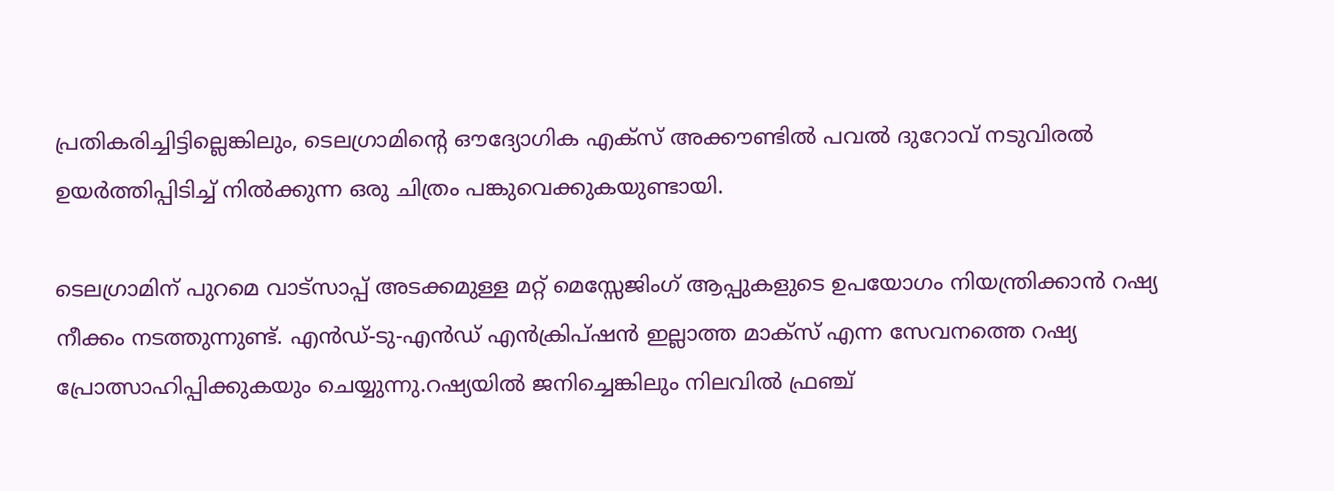പ്രതികരിച്ചിട്ടില്ലെങ്കിലും, ടെലഗ്രാമിന്റെ ഔദ്യോഗിക എക്സ് അക്കൗണ്ടിൽ പവൽ ദുറോവ് നടുവിരൽ ഉയർത്തിപ്പിടിച്ച് നിൽക്കുന്ന ഒരു ചിത്രം പങ്കുവെക്കുകയുണ്ടായി.

ടെലഗ്രാമിന് പുറമെ വാട്സാപ്പ് അടക്കമുള്ള മറ്റ് മെസ്സേജിംഗ് ആപ്പുകളുടെ ഉപയോഗം നിയന്ത്രിക്കാൻ റഷ്യ നീക്കം നടത്തുന്നുണ്ട്. എൻഡ്-ടു-എൻഡ് എൻക്രിപ്ഷൻ ഇല്ലാത്ത മാക്സ് എന്ന സേവനത്തെ റഷ്യ പ്രോത്സാഹിപ്പിക്കുകയും ചെയ്യുന്നു.റഷ്യയിൽ ജനിച്ചെങ്കിലും നിലവിൽ ഫ്രഞ്ച്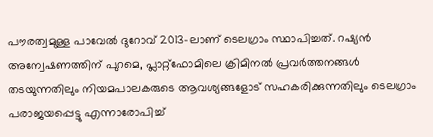പൗരത്വമുള്ള പാവേൽ ദുറോവ് 2013-ലാണ് ടെലഗ്രാം സ്ഥാപിച്ചത്. റഷ്യൻ അന്വേഷണത്തിന് പുറമെ, പ്ലാറ്റ്‌ഫോമിലെ ക്രിമിനൽ പ്രവർത്തനങ്ങൾ തടയുന്നതിലും നിയമപാലകരുടെ ആവശ്യങ്ങളോട് സഹകരിക്കുന്നതിലും ടെലഗ്രാം പരാജയപ്പെട്ടു എന്നാരോപിച്ച്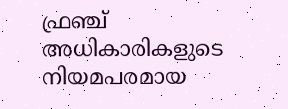ഫ്രഞ്ച് അധികാരികളുടെ നിയമപരമായ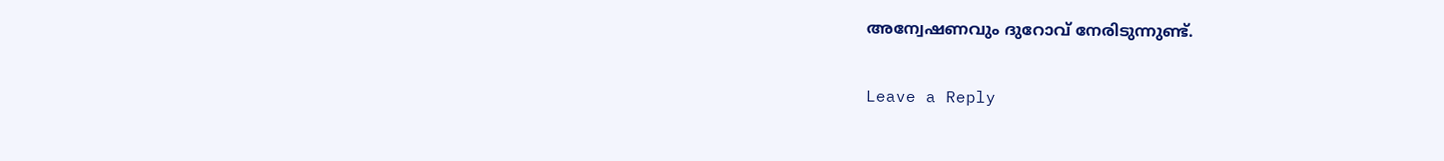അന്വേഷണവും ദുറോവ് നേരിടുന്നുണ്ട്.

Leave a Reply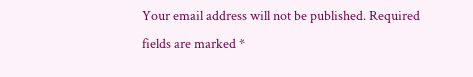Your email address will not be published. Required fields are marked *